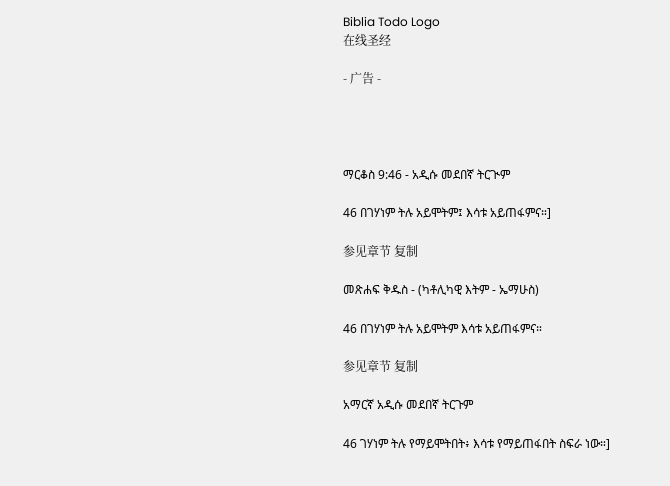Biblia Todo Logo
在线圣经

- 广告 -




ማርቆስ 9:46 - አዲሱ መደበኛ ትርጒም

46 በገሃነም ትሉ አይሞትም፤ እሳቱ አይጠፋምና።]

参见章节 复制

መጽሐፍ ቅዱስ - (ካቶሊካዊ እትም - ኤማሁስ)

46 በገሃነም ትሉ አይሞትም እሳቱ አይጠፋምና።

参见章节 复制

አማርኛ አዲሱ መደበኛ ትርጉም

46 ገሃነም ትሉ የማይሞትበት፥ እሳቱ የማይጠፋበት ስፍራ ነው።]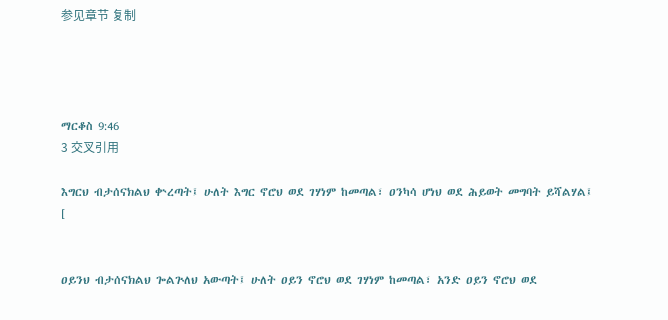参见章节 复制




ማርቆስ 9:46
3 交叉引用

እግርህ ብታሰናክልህ ቍረጣት፤ ሁለት እግር ኖሮህ ወደ ገሃነም ከመጣል፣ ዐንካሳ ሆነህ ወደ ሕይወት መግባት ይሻልሃል፤ [


ዐይንህ ብታሰናክልህ ጐልጕለህ አውጣት፤ ሁለት ዐይን ኖሮህ ወደ ገሃነም ከመጣል፣ አንድ ዐይን ኖሮህ ወደ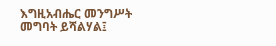እግዚአብሔር መንግሥት መግባት ይሻልሃል፤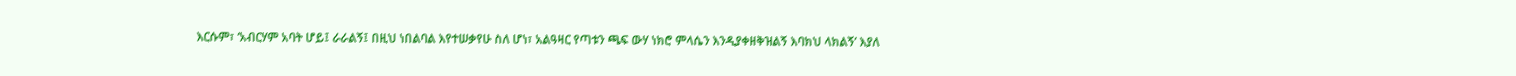እርሱም፣ ‘አብርሃም አባት ሆይ፤ ራራልኝ፤ በዚህ ነበልባል እየተሠቃየሁ ስለ ሆነ፣ አልዓዛር የጣቱን ጫፍ ውሃ ነክሮ ምላሴን እንዲያቀዘቅዝልኝ እባክህ ላክልኝ’ እያለ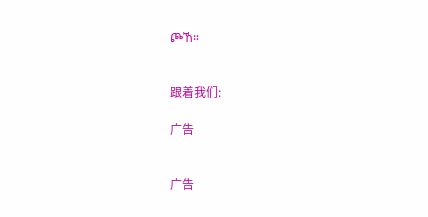ጮኸ።


跟着我们:

广告


广告